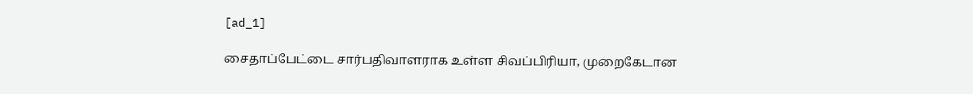[ad_1]

சைதாப்பேட்டை சார்பதிவாளராக உள்ள சிவப்பிரியா, முறைகேடான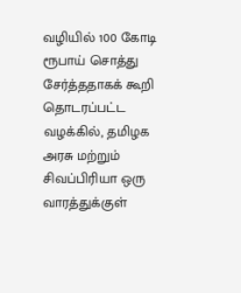வழியில் 100 கோடி ரூபாய் சொத்து சேர்த்ததாகக் கூறி தொடரப்பட்ட வழக்கில், தமிழக அரசு மற்றும் சிவப்பிரியா ஒரு வாரத்துக்குள்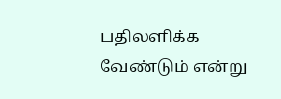பதிலளிக்க வேண்டும் என்று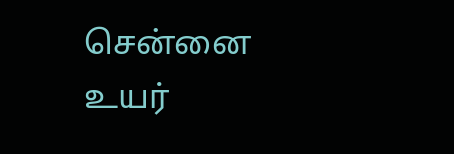சென்னை உயர்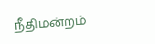நீதிமன்றம்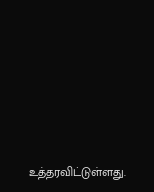உத்தரவிட்டுள்ளது.